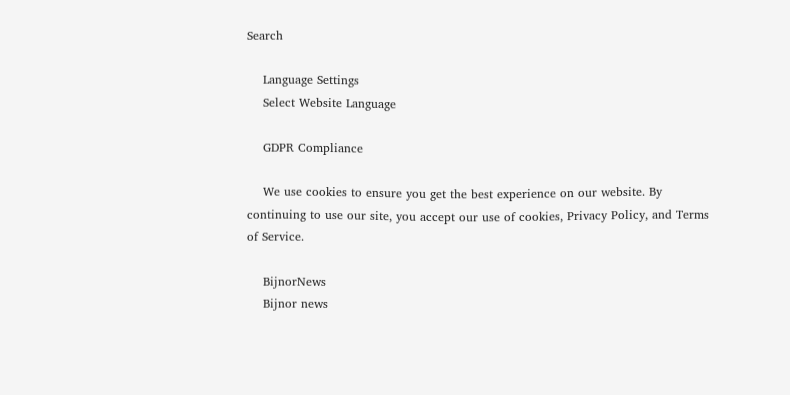Search

    Language Settings
    Select Website Language

    GDPR Compliance

    We use cookies to ensure you get the best experience on our website. By continuing to use our site, you accept our use of cookies, Privacy Policy, and Terms of Service.

    BijnorNews
    Bijnor news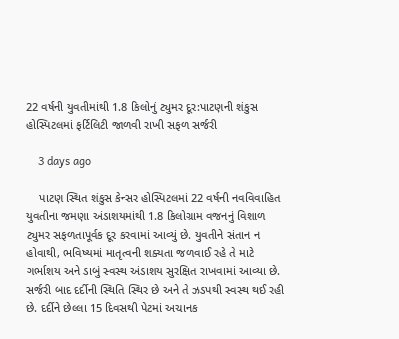22 વર્ષની યુવતીમાંથી 1.8 કિલોનું ટ્યુમર દૂર:પાટણની શંકુસ હોસ્પિટલમાં ફર્ટિલિટી જાળવી રાખી સફળ સર્જરી

    3 days ago

    પાટણ સ્થિત શંકુસ કેન્સર હોસ્પિટલમાં 22 વર્ષની નવવિવાહિત યુવતીના જમણા અંડાશયમાંથી 1.8 કિલોગ્રામ વજનનું વિશાળ ટ્યુમર સફળતાપૂર્વક દૂર કરવામાં આવ્યું છે. યુવતીને સંતાન ન હોવાથી, ભવિષ્યમાં માતૃત્વની શક્યતા જળવાઈ રહે તે માટે ગર્ભાશય અને ડાબું સ્વસ્થ અંડાશય સુરક્ષિત રાખવામાં આવ્યા છે. સર્જરી બાદ દર્દીની સ્થિતિ સ્થિર છે અને તે ઝડપથી સ્વસ્થ થઈ રહી છે. દર્દીને છેલ્લા 15 દિવસથી પેટમાં અચાનક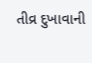તીવ્ર દુખાવાની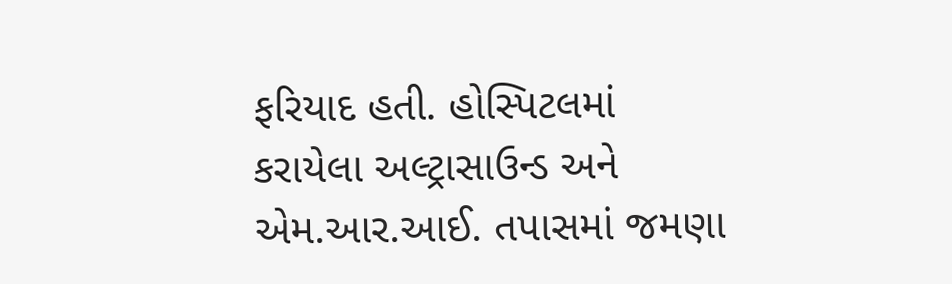ફરિયાદ હતી. હોસ્પિટલમાં કરાયેલા અલ્ટ્રાસાઉન્ડ અને એમ.આર.આઈ. તપાસમાં જમણા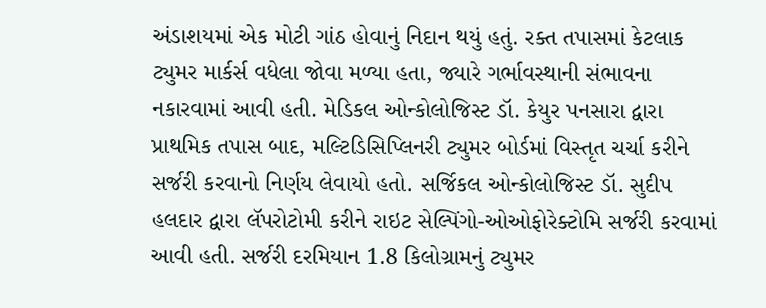અંડાશયમાં એક મોટી ગાંઠ હોવાનું નિદાન થયું હતું. રક્ત તપાસમાં કેટલાક ટ્યુમર માર્કર્સ વધેલા જોવા મળ્યા હતા, જ્યારે ગર્ભાવસ્થાની સંભાવના નકારવામાં આવી હતી. મેડિકલ ઓન્કોલોજિસ્ટ ડૉ. કેયુર પનસારા દ્વારા પ્રાથમિક તપાસ બાદ, મલ્ટિડિસિપ્લિનરી ટ્યુમર બોર્ડમાં વિસ્તૃત ચર્ચા કરીને સર્જરી કરવાનો નિર્ણય લેવાયો હતો. સર્જિકલ ઓન્કોલોજિસ્ટ ડૉ. સુદીપ હલદાર દ્વારા લૅપરોટોમી કરીને રાઇટ સેલ્પિંગો-ઓઓફોરેક્ટોમિ સર્જરી કરવામાં આવી હતી. સર્જરી દરમિયાન 1.8 કિલોગ્રામનું ટ્યુમર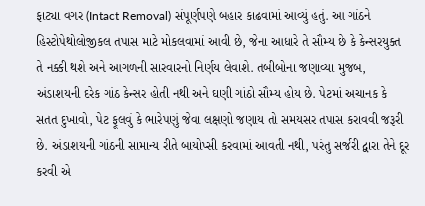ફાટ્યા વગર (Intact Removal) સંપૂર્ણપણે બહાર કાઢવામાં આવ્યું હતું. આ ગાંઠને હિસ્ટોપેથોલોજીકલ તપાસ માટે મોકલવામાં આવી છે, જેના આધારે તે સૌમ્ય છે કે કેન્સરયુક્ત તે નક્કી થશે અને આગળની સારવારનો નિર્ણય લેવાશે. તબીબોના જણાવ્યા મુજબ, અંડાશયની દરેક ગાંઠ કેન્સર હોતી નથી અને ઘણી ગાંઠો સૌમ્ય હોય છે. પેટમાં અચાનક કે સતત દુખાવો, પેટ ફૂલવું કે ભારેપણું જેવા લક્ષણો જણાય તો સમયસર તપાસ કરાવવી જરૂરી છે. અંડાશયની ગાંઠની સામાન્ય રીતે બાયોપ્સી કરવામાં આવતી નથી, પરંતુ સર્જરી દ્વારા તેને દૂર કરવી એ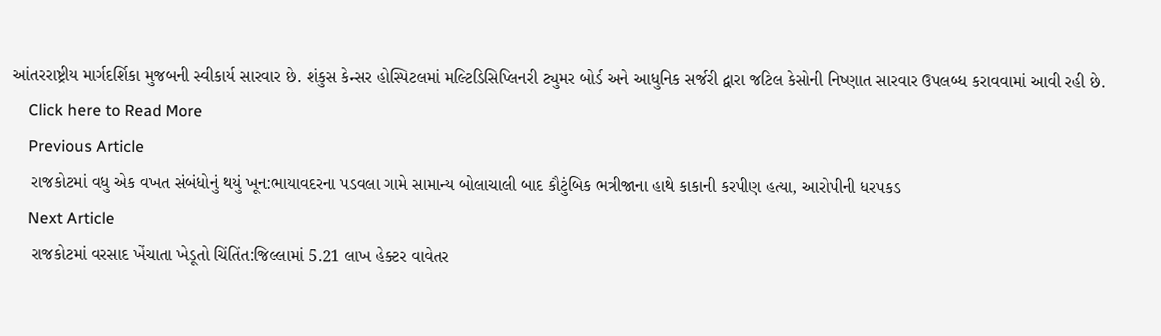આંતરરાષ્ટ્રીય માર્ગદર્શિકા મુજબની સ્વીકાર્ય સારવાર છે. શંકુસ કેન્સર હોસ્પિટલમાં મલ્ટિડિસિપ્લિનરી ટ્યુમર બોર્ડ અને આધુનિક સર્જરી દ્વારા જટિલ કેસોની નિષ્ણાત સારવાર ઉપલબ્ધ કરાવવામાં આવી રહી છે.
    Click here to Read More
    Previous Article
    રાજકોટમાં વધુ એક વખત સંબંધોનું થયું ખૂન:ભાયાવદરના પડવલા ગામે સામાન્ય બોલાચાલી બાદ કૌટુંબિક ભત્રીજાના હાથે કાકાની કરપીણ હત્યા, આરોપીની ધરપકડ
    Next Article
    રાજકોટમાં વરસાદ ખેંચાતા ખેડૂતો ચિંતિંત:જિલ્લામાં 5.21 લાખ હેક્ટર વાવેતર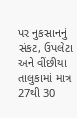પર નુકસાનનું સંકટ, ઉપલેટા અને વીંછીયા તાલુકામાં માત્ર 27થી 30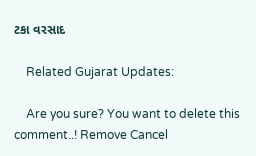ટકા વરસાદ

    Related Gujarat Updates:

    Are you sure? You want to delete this comment..! Remove Cancel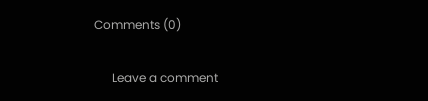Comments (0)

      Leave a comment